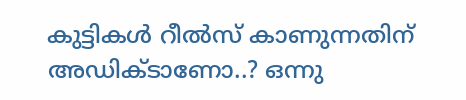കുട്ടികൾ റീൽസ് കാണുന്നതിന് അഡിക്ടാണോ..? ഒന്നു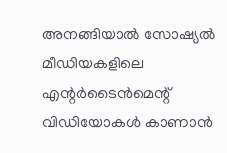അനങ്ങിയാൽ സോഷ്യൽ മീഡിയകളിലെ എന്റർടൈൻമെന്റ് വിഡിയോകൾ കാണാൻ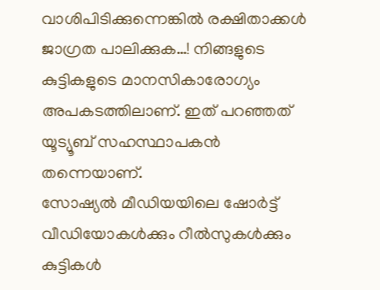വാശിപിടിക്കുന്നെങ്കിൽ രക്ഷിതാക്കൾ ജാഗ്രത പാലിക്കുക…! നിങ്ങളുടെ കുട്ടികളുടെ മാനസികാരോഗ്യം അപകടത്തിലാണ്. ഇത് പറഞ്ഞത് യൂട്യൂബ് സഹസ്ഥാപകൻ തന്നെയാണ്.
സോഷ്യൽ മീഡിയയിലെ ഷോർട്ട് വീഡിയോകൾക്കും റീൽസുകൾക്കും കുട്ടികൾ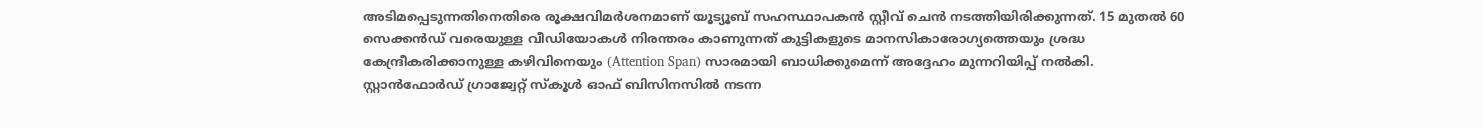അടിമപ്പെടുന്നതിനെതിരെ രൂക്ഷവിമർശനമാണ് യൂട്യൂബ് സഹസ്ഥാപകൻ സ്റ്റീവ് ചെൻ നടത്തിയിരിക്കുന്നത്. 15 മുതൽ 60 സെക്കൻഡ് വരെയുള്ള വീഡിയോകൾ നിരന്തരം കാണുന്നത് കുട്ടികളുടെ മാനസികാരോഗ്യത്തെയും ശ്രദ്ധ കേന്ദ്രീകരിക്കാനുള്ള കഴിവിനെയും (Attention Span) സാരമായി ബാധിക്കുമെന്ന് അദ്ദേഹം മുന്നറിയിപ്പ് നൽകി.
സ്റ്റാൻഫോർഡ് ഗ്രാജ്വേറ്റ് സ്കൂൾ ഓഫ് ബിസിനസിൽ നടന്ന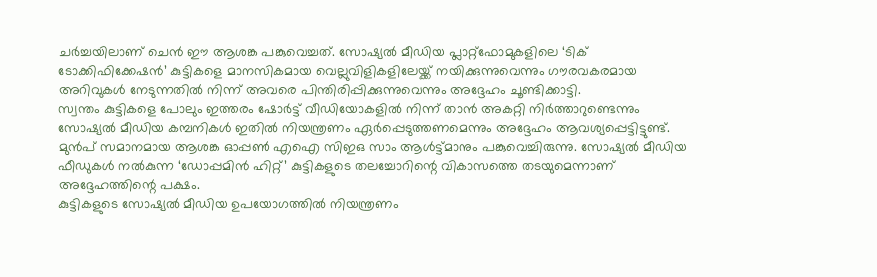ചർച്ചയിലാണ് ചെൻ ഈ ആശങ്ക പങ്കുവെച്ചത്. സോഷ്യൽ മീഡിയ പ്ലാറ്റ്ഫോമുകളിലെ ‘ടിക് ടോക്കിഫിക്കേഷൻ’ കുട്ടികളെ മാനസികമായ വെല്ലുവിളികളിലേയ്ക്ക് നയിക്കുന്നുവെന്നും ഗൗരവകരമായ അറിവുകൾ നേടുന്നതിൽ നിന്ന് അവരെ പിന്തിരിപ്പിക്കുന്നുവെന്നും അദ്ദേഹം ചൂണ്ടിക്കാട്ടി.
സ്വന്തം കുട്ടികളെ പോലും ഇത്തരം ഷോർട്ട് വീഡിയോകളിൽ നിന്ന് താൻ അകറ്റി നിർത്താറുണ്ടെന്നും സോഷ്യൽ മീഡിയ കമ്പനികൾ ഇതിൽ നിയന്ത്രണം ഏർപ്പെടുത്തണമെന്നും അദ്ദേഹം ആവശ്യപ്പെട്ടിട്ടുണ്ട്. മുൻപ് സമാനമായ ആശങ്ക ഓപ്പൺ എഐ സിഇഒ സാം ആൾട്ട്മാനും പങ്കുവെച്ചിരുന്നു. സോഷ്യൽ മീഡിയ ഫീഡുകൾ നൽകുന്ന ‘ഡോപ്പമിൻ ഹിറ്റ്’ കുട്ടികളുടെ തലച്ചോറിന്റെ വികാസത്തെ തടയുമെന്നാണ് അദ്ദേഹത്തിന്റെ പക്ഷം.
കുട്ടികളുടെ സോഷ്യൽ മീഡിയ ഉപയോഗത്തിൽ നിയന്ത്രണം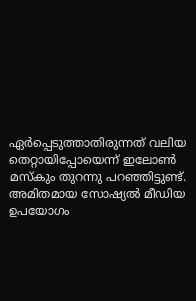ഏർപ്പെടുത്താതിരുന്നത് വലിയ തെറ്റായിപ്പോയെന്ന് ഇലോൺ മസ്കും തുറന്നു പറഞ്ഞിട്ടുണ്ട്. അമിതമായ സോഷ്യൽ മീഡിയ ഉപയോഗം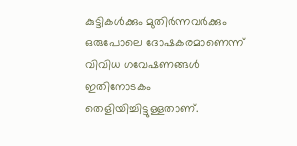കുട്ടികൾക്കും മുതിർന്നവർക്കും ഒരുപോലെ ദോഷകരമാണെന്ന് വിവിധ ഗവേഷണങ്ങൾ ഇതിനോടകം തെളിയിച്ചിട്ടുള്ളതാണ്.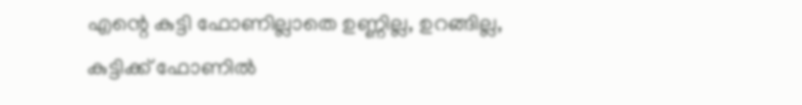എന്റെ കുട്ടി ഫോണില്ലാതെ ഉണ്ണില്ല, ഉറങ്ങില്ല, കുട്ടിക്ക് ഫോണിൽ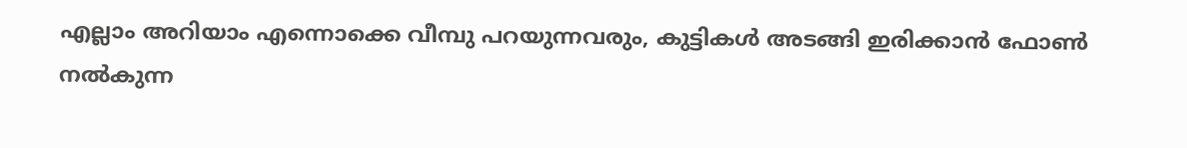എല്ലാം അറിയാം എന്നൊക്കെ വീമ്പു പറയുന്നവരും, കുട്ടികൾ അടങ്ങി ഇരിക്കാൻ ഫോൺ നൽകുന്ന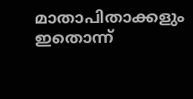മാതാപിതാക്കളും ഇതൊന്ന്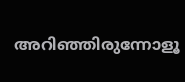അറിഞ്ഞിരുന്നോളൂ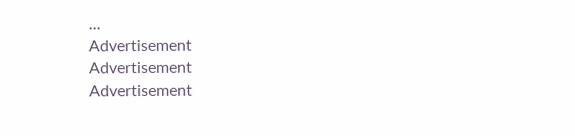...
Advertisement
Advertisement
Advertisement